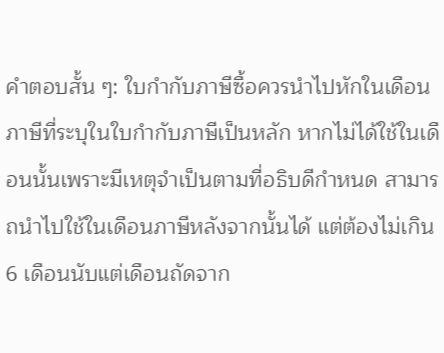คำตอบสั้น ๆ: ใบกำกับภาษีซื้อควรนำไปหักในเดือนภาษีที่ระบุในใบกำกับภาษีเป็นหลัก หากไม่ได้ใช้ในเดือนนั้นเพราะมีเหตุจำเป็นตามที่อธิบดีกำหนด สามารถนำไปใช้ในเดือนภาษีหลังจากนั้นได้ แต่ต้องไม่เกิน 6 เดือนนับแต่เดือนถัดจาก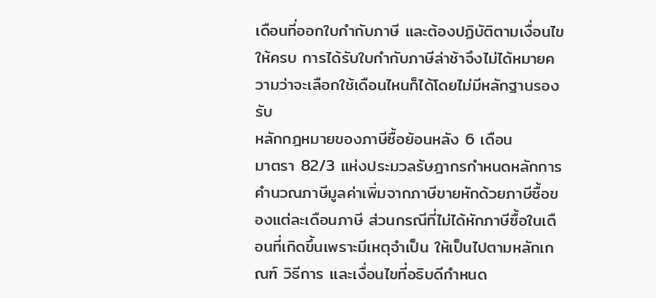เดือนที่ออกใบกำกับภาษี และต้องปฏิบัติตามเงื่อนไขให้ครบ การได้รับใบกำกับภาษีล่าช้าจึงไม่ได้หมายความว่าจะเลือกใช้เดือนไหนก็ได้โดยไม่มีหลักฐานรองรับ
หลักกฎหมายของภาษีซื้อย้อนหลัง 6 เดือน
มาตรา 82/3 แห่งประมวลรัษฎากรกำหนดหลักการคำนวณภาษีมูลค่าเพิ่มจากภาษีขายหักด้วยภาษีซื้อของแต่ละเดือนภาษี ส่วนกรณีที่ไม่ได้หักภาษีซื้อในเดือนที่เกิดขึ้นเพราะมีเหตุจำเป็น ให้เป็นไปตามหลักเกณฑ์ วิธีการ และเงื่อนไขที่อธิบดีกำหนด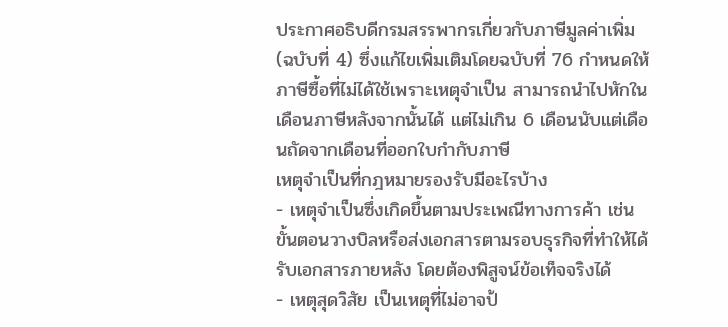ประกาศอธิบดีกรมสรรพากรเกี่ยวกับภาษีมูลค่าเพิ่ม (ฉบับที่ 4) ซึ่งแก้ไขเพิ่มเติมโดยฉบับที่ 76 กำหนดให้ภาษีซื้อที่ไม่ได้ใช้เพราะเหตุจำเป็น สามารถนำไปหักในเดือนภาษีหลังจากนั้นได้ แต่ไม่เกิน 6 เดือนนับแต่เดือนถัดจากเดือนที่ออกใบกำกับภาษี
เหตุจำเป็นที่กฎหมายรองรับมีอะไรบ้าง
- เหตุจำเป็นซึ่งเกิดขึ้นตามประเพณีทางการค้า เช่น ขั้นตอนวางบิลหรือส่งเอกสารตามรอบธุรกิจที่ทำให้ได้รับเอกสารภายหลัง โดยต้องพิสูจน์ข้อเท็จจริงได้
- เหตุสุดวิสัย เป็นเหตุที่ไม่อาจป้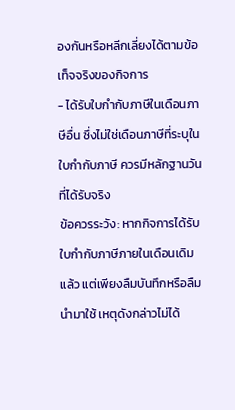องกันหรือหลีกเลี่ยงได้ตามข้อเท็จจริงของกิจการ
- ได้รับใบกำกับภาษีในเดือนภาษีอื่น ซึ่งไม่ใช่เดือนภาษีที่ระบุในใบกำกับภาษี ควรมีหลักฐานวันที่ได้รับจริง
ข้อควรระวัง: หากกิจการได้รับใบกำกับภาษีภายในเดือนเดิมแล้ว แต่เพียงลืมบันทึกหรือลืมนำมาใช้ เหตุดังกล่าวไม่ได้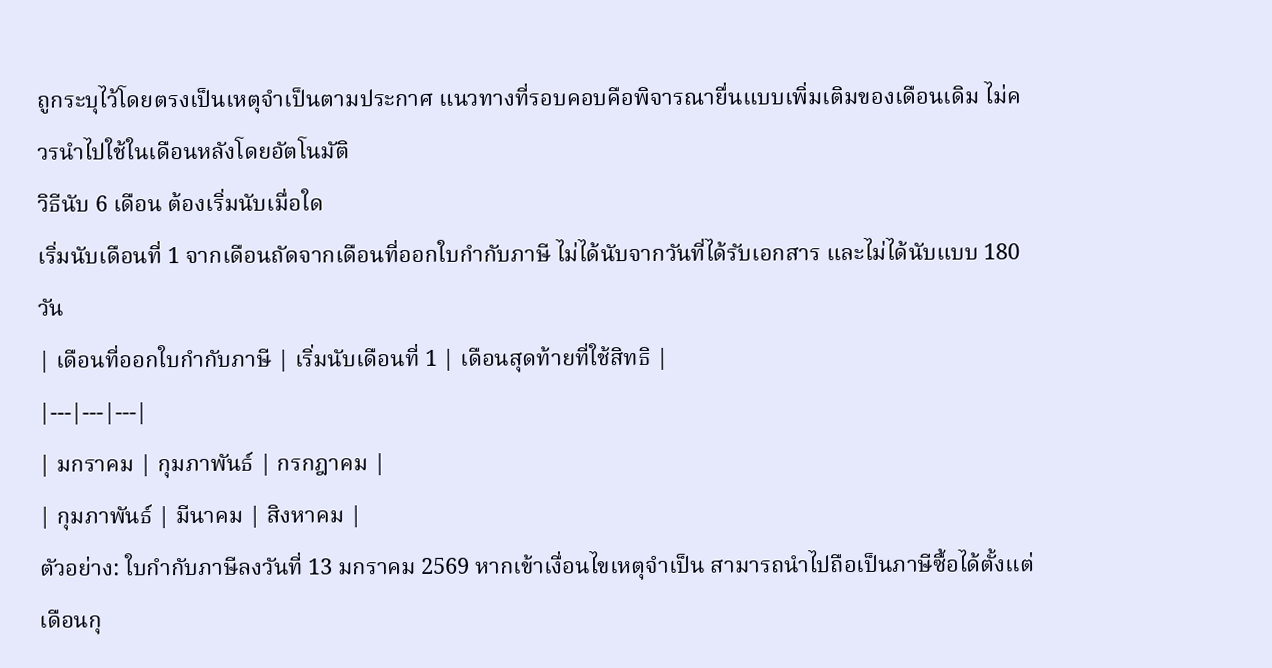ถูกระบุไว้โดยตรงเป็นเหตุจำเป็นตามประกาศ แนวทางที่รอบคอบคือพิจารณายื่นแบบเพิ่มเติมของเดือนเดิม ไม่ควรนำไปใช้ในเดือนหลังโดยอัตโนมัติ
วิธีนับ 6 เดือน ต้องเริ่มนับเมื่อใด
เริ่มนับเดือนที่ 1 จากเดือนถัดจากเดือนที่ออกใบกำกับภาษี ไม่ได้นับจากวันที่ได้รับเอกสาร และไม่ได้นับแบบ 180 วัน
| เดือนที่ออกใบกำกับภาษี | เริ่มนับเดือนที่ 1 | เดือนสุดท้ายที่ใช้สิทธิ |
|---|---|---|
| มกราคม | กุมภาพันธ์ | กรกฎาคม |
| กุมภาพันธ์ | มีนาคม | สิงหาคม |
ตัวอย่าง: ใบกำกับภาษีลงวันที่ 13 มกราคม 2569 หากเข้าเงื่อนไขเหตุจำเป็น สามารถนำไปถือเป็นภาษีซื้อได้ตั้งแต่เดือนกุ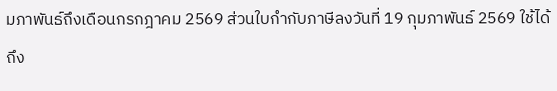มภาพันธ์ถึงเดือนกรกฎาคม 2569 ส่วนใบกำกับภาษีลงวันที่ 19 กุมภาพันธ์ 2569 ใช้ได้ถึง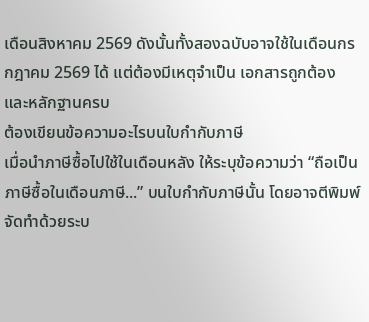เดือนสิงหาคม 2569 ดังนั้นทั้งสองฉบับอาจใช้ในเดือนกรกฎาคม 2569 ได้ แต่ต้องมีเหตุจำเป็น เอกสารถูกต้อง และหลักฐานครบ
ต้องเขียนข้อความอะไรบนใบกำกับภาษี
เมื่อนำภาษีซื้อไปใช้ในเดือนหลัง ให้ระบุข้อความว่า “ถือเป็นภาษีซื้อในเดือนภาษี...” บนใบกำกับภาษีนั้น โดยอาจตีพิมพ์ จัดทำด้วยระบ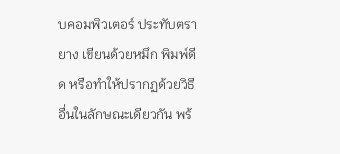บคอมพิวเตอร์ ประทับตรายาง เขียนด้วยหมึก พิมพ์ดีด หรือทำให้ปรากฏด้วยวิธีอื่นในลักษณะเดียวกัน พร้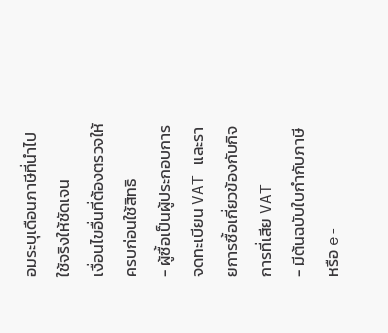อมระบุเดือนภาษีที่นำไปใช้จริงให้ชัดเจน
เงื่อนไขอื่นที่ต้องตรวจให้ครบก่อนใช้สิทธิ
- ผู้ซื้อเป็นผู้ประกอบการจดทะเบียน VAT และรายการซื้อเกี่ยวข้องกับกิจการที่เสีย VAT
- มีต้นฉบับใบกำกับภาษีหรือ e-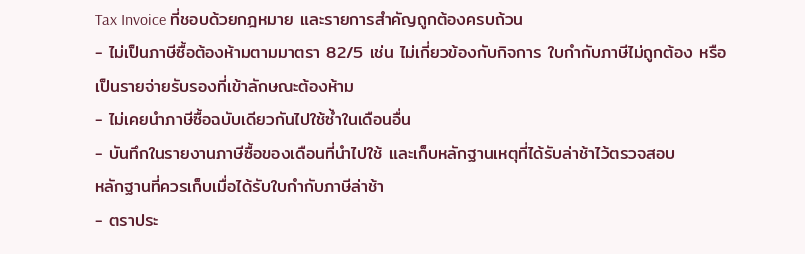Tax Invoice ที่ชอบด้วยกฎหมาย และรายการสำคัญถูกต้องครบถ้วน
- ไม่เป็นภาษีซื้อต้องห้ามตามมาตรา 82/5 เช่น ไม่เกี่ยวข้องกับกิจการ ใบกำกับภาษีไม่ถูกต้อง หรือเป็นรายจ่ายรับรองที่เข้าลักษณะต้องห้าม
- ไม่เคยนำภาษีซื้อฉบับเดียวกันไปใช้ซ้ำในเดือนอื่น
- บันทึกในรายงานภาษีซื้อของเดือนที่นำไปใช้ และเก็บหลักฐานเหตุที่ได้รับล่าช้าไว้ตรวจสอบ
หลักฐานที่ควรเก็บเมื่อได้รับใบกำกับภาษีล่าช้า
- ตราประ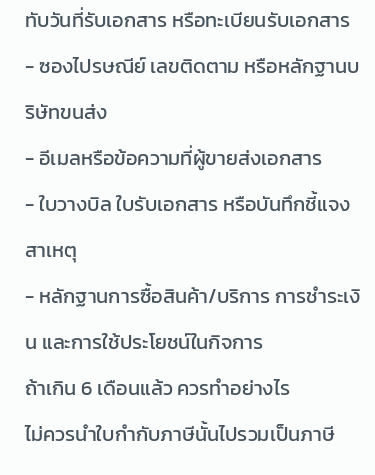ทับวันที่รับเอกสาร หรือทะเบียนรับเอกสาร
- ซองไปรษณีย์ เลขติดตาม หรือหลักฐานบริษัทขนส่ง
- อีเมลหรือข้อความที่ผู้ขายส่งเอกสาร
- ใบวางบิล ใบรับเอกสาร หรือบันทึกชี้แจงสาเหตุ
- หลักฐานการซื้อสินค้า/บริการ การชำระเงิน และการใช้ประโยชน์ในกิจการ
ถ้าเกิน 6 เดือนแล้ว ควรทำอย่างไร
ไม่ควรนำใบกำกับภาษีนั้นไปรวมเป็นภาษี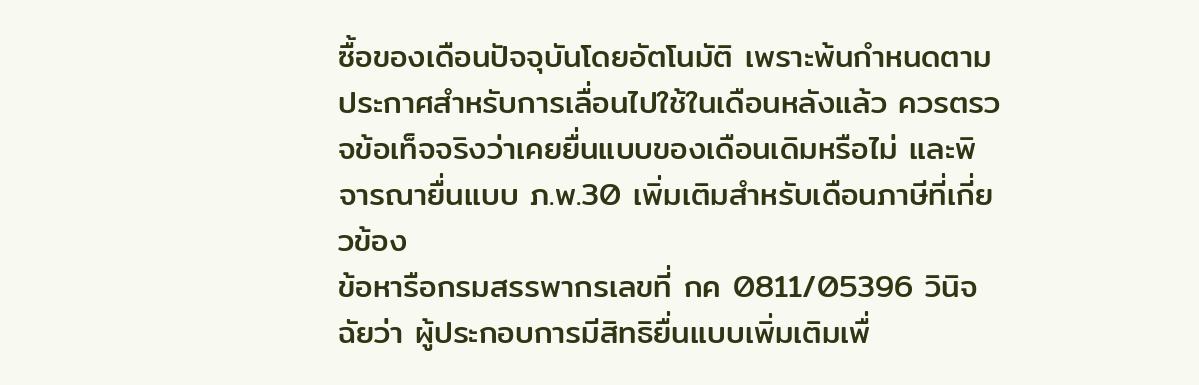ซื้อของเดือนปัจจุบันโดยอัตโนมัติ เพราะพ้นกำหนดตามประกาศสำหรับการเลื่อนไปใช้ในเดือนหลังแล้ว ควรตรวจข้อเท็จจริงว่าเคยยื่นแบบของเดือนเดิมหรือไม่ และพิจารณายื่นแบบ ภ.พ.30 เพิ่มเติมสำหรับเดือนภาษีที่เกี่ยวข้อง
ข้อหารือกรมสรรพากรเลขที่ กค 0811/05396 วินิจฉัยว่า ผู้ประกอบการมีสิทธิยื่นแบบเพิ่มเติมเพื่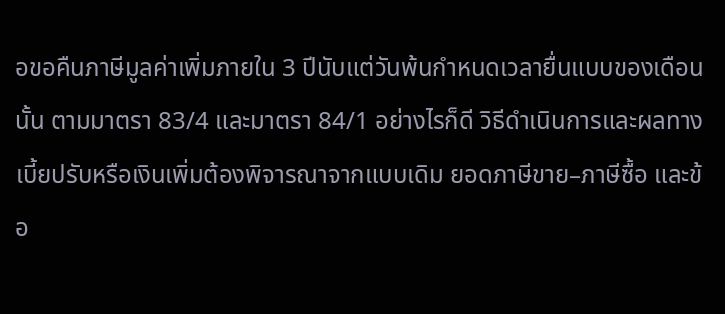อขอคืนภาษีมูลค่าเพิ่มภายใน 3 ปีนับแต่วันพ้นกำหนดเวลายื่นแบบของเดือนนั้น ตามมาตรา 83/4 และมาตรา 84/1 อย่างไรก็ดี วิธีดำเนินการและผลทางเบี้ยปรับหรือเงินเพิ่มต้องพิจารณาจากแบบเดิม ยอดภาษีขาย–ภาษีซื้อ และข้อ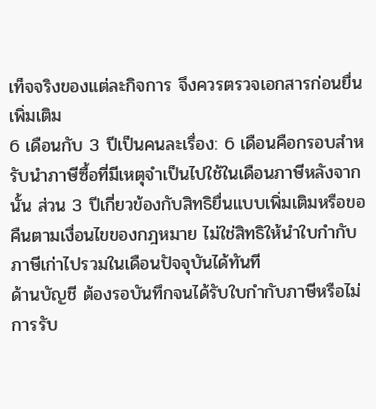เท็จจริงของแต่ละกิจการ จึงควรตรวจเอกสารก่อนยื่นเพิ่มเติม
6 เดือนกับ 3 ปีเป็นคนละเรื่อง: 6 เดือนคือกรอบสำหรับนำภาษีซื้อที่มีเหตุจำเป็นไปใช้ในเดือนภาษีหลังจากนั้น ส่วน 3 ปีเกี่ยวข้องกับสิทธิยื่นแบบเพิ่มเติมหรือขอคืนตามเงื่อนไขของกฎหมาย ไม่ใช่สิทธิให้นำใบกำกับภาษีเก่าไปรวมในเดือนปัจจุบันได้ทันที
ด้านบัญชี ต้องรอบันทึกจนได้รับใบกำกับภาษีหรือไม่
การรับ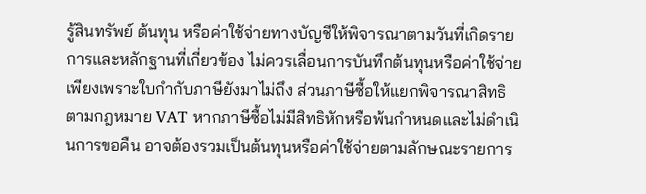รู้สินทรัพย์ ต้นทุน หรือค่าใช้จ่ายทางบัญชีให้พิจารณาตามวันที่เกิดรายการและหลักฐานที่เกี่ยวข้อง ไม่ควรเลื่อนการบันทึกต้นทุนหรือค่าใช้จ่ายเพียงเพราะใบกำกับภาษียังมาไม่ถึง ส่วนภาษีซื้อให้แยกพิจารณาสิทธิตามกฎหมาย VAT หากภาษีซื้อไม่มีสิทธิหักหรือพ้นกำหนดและไม่ดำเนินการขอคืน อาจต้องรวมเป็นต้นทุนหรือค่าใช้จ่ายตามลักษณะรายการ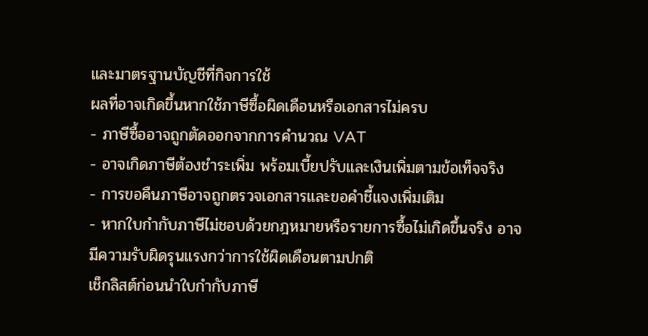และมาตรฐานบัญชีที่กิจการใช้
ผลที่อาจเกิดขึ้นหากใช้ภาษีซื้อผิดเดือนหรือเอกสารไม่ครบ
- ภาษีซื้ออาจถูกตัดออกจากการคำนวณ VAT
- อาจเกิดภาษีต้องชำระเพิ่ม พร้อมเบี้ยปรับและเงินเพิ่มตามข้อเท็จจริง
- การขอคืนภาษีอาจถูกตรวจเอกสารและขอคำชี้แจงเพิ่มเติม
- หากใบกำกับภาษีไม่ชอบด้วยกฎหมายหรือรายการซื้อไม่เกิดขึ้นจริง อาจมีความรับผิดรุนแรงกว่าการใช้ผิดเดือนตามปกติ
เช็กลิสต์ก่อนนำใบกำกับภาษี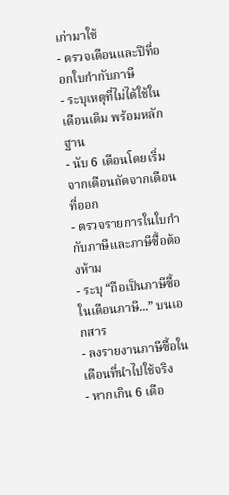เก่ามาใช้
- ตรวจเดือนและปีที่ออกใบกำกับภาษี
- ระบุเหตุที่ไม่ได้ใช้ในเดือนเดิม พร้อมหลักฐาน
- นับ 6 เดือนโดยเริ่มจากเดือนถัดจากเดือนที่ออก
- ตรวจรายการในใบกำกับภาษีและภาษีซื้อต้องห้าม
- ระบุ “ถือเป็นภาษีซื้อในเดือนภาษี...” บนเอกสาร
- ลงรายงานภาษีซื้อในเดือนที่นำไปใช้จริง
- หากเกิน 6 เดือ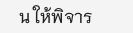น ให้พิจาร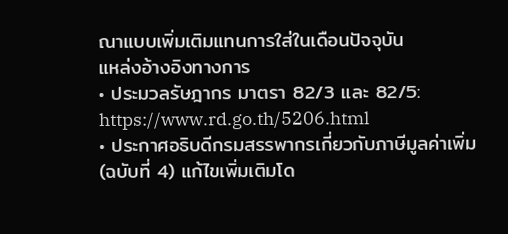ณาแบบเพิ่มเติมแทนการใส่ในเดือนปัจจุบัน
แหล่งอ้างอิงทางการ
• ประมวลรัษฎากร มาตรา 82/3 และ 82/5: https://www.rd.go.th/5206.html
• ประกาศอธิบดีกรมสรรพากรเกี่ยวกับภาษีมูลค่าเพิ่ม (ฉบับที่ 4) แก้ไขเพิ่มเติมโด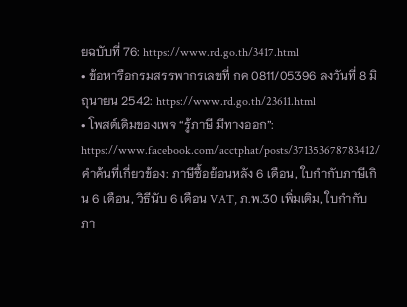ยฉบับที่ 76: https://www.rd.go.th/3417.html
• ข้อหารือกรมสรรพากรเลขที่ กค 0811/05396 ลงวันที่ 8 มิถุนายน 2542: https://www.rd.go.th/23611.html
• โพสต์เดิมของเพจ “รู้ภาษี มีทางออก”: https://www.facebook.com/acctphat/posts/371353678783412/
คำค้นที่เกี่ยวข้อง: ภาษีซื้อย้อนหลัง 6 เดือน, ใบกำกับภาษีเกิน 6 เดือน, วิธีนับ 6 เดือน VAT, ภ.พ.30 เพิ่มเติม, ใบกำกับภา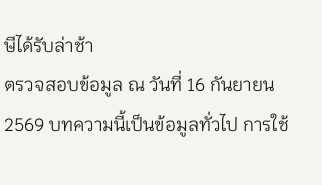ษีได้รับล่าช้า
ตรวจสอบข้อมูล ณ วันที่ 16 กันยายน 2569 บทความนี้เป็นข้อมูลทั่วไป การใช้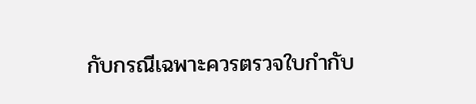กับกรณีเฉพาะควรตรวจใบกำกับ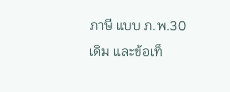ภาษี แบบ ภ.พ.30 เดิม และข้อเท็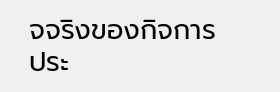จจริงของกิจการประ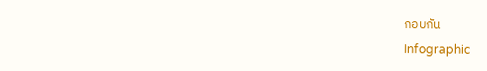กอบกัน
Infographic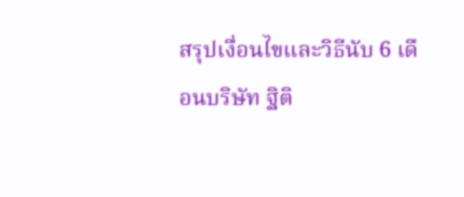สรุปเงื่อนไขและวิธีนับ 6 เดือนบริษัท ฐิติ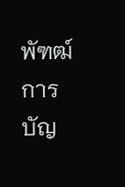พัฑฒ์ การบัญ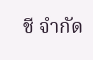ชี จำกัด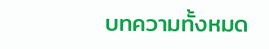บทความทั้งหมด